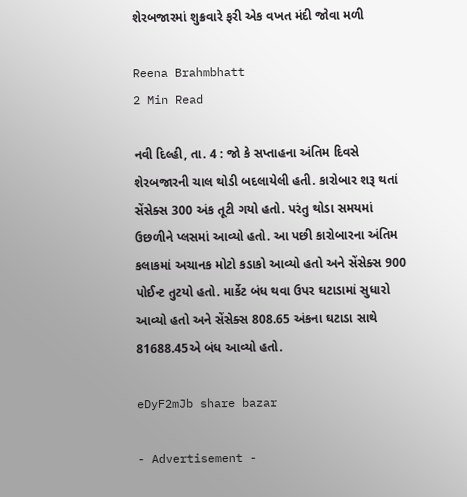શેરબજારમાં શુક્રવારે ફરી એક વખત મંદી જોવા મળી

Reena Brahmbhatt
2 Min Read

નવી દિલ્હી, તા. 4 : જો કે સપ્તાહના અંતિમ દિવસે શેરબજારની ચાલ થોડી બદલાયેલી હતી. કારોબાર શરૂ થતાં સેંસેક્સ 300 અંક તૂટી ગયો હતો. પરંતુ થોડા સમયમાં ઉછળીને પ્લસમાં આવ્યો હતો. આ પછી કારોબારના અંતિમ કલાકમાં અચાનક મોટો કડાકો આવ્યો હતો અને સેંસેક્સ 900 પોઈન્ટ તુટયો હતો. માર્કેટ બંધ થવા ઉપર ઘટાડામાં સુધારો આવ્યો હતો અને સેંસેક્સ 808.65 અંકના ઘટાડા સાથે 81688.45એ બંધ આવ્યો હતો.

eDyF2mJb share bazar

- Advertisement -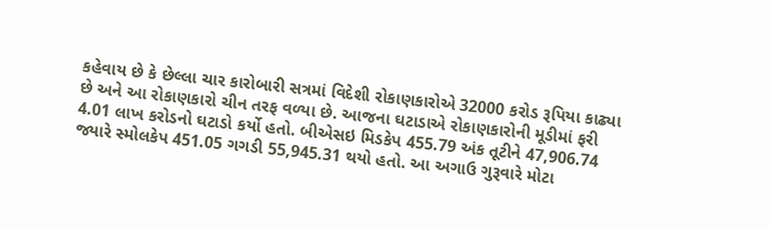કહેવાય છે કે છેલ્લા ચાર કારોબારી સત્રમાં વિદેશી રોકાણકારોએ 32000 કરોડ રૂપિયા કાઢ્યા છે અને આ રોકાણકારો ચીન તરફ વળ્યા છે. આજના ઘટાડાએ રોકાણકારોની મૂડીમાં ફરી 4.01 લાખ કરોડનો ઘટાડો કર્યો હતો. બીએસઇ મિડકેપ 455.79 અંક તૂટીને 47,906.74 જ્યારે સ્મોલકેપ 451.05 ગગડી 55,945.31 થયો હતો. આ અગાઉ ગુરૂવારે મોટા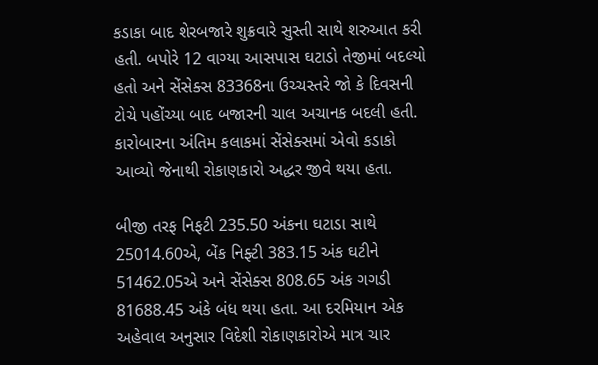કડાકા બાદ શેરબજારે શુક્રવારે સુસ્તી સાથે શરુઆત કરી હતી. બપોરે 12 વાગ્યા આસપાસ ઘટાડો તેજીમાં બદલ્યો હતો અને સેંસેક્સ 83368ના ઉચ્ચસ્તરે જો કે દિવસની ટોચે પહોંચ્યા બાદ બજારની ચાલ અચાનક બદલી હતી. કારોબારના અંતિમ કલાકમાં સેંસેક્સમાં એવો કડાકો આવ્યો જેનાથી રોકાણકારો અદ્ધર જીવે થયા હતા.

બીજી તરફ નિફટી 235.50 અંકના ઘટાડા સાથે 25014.60એ, બેંક નિફ્ટી 383.15 અંક ઘટીને 51462.05એ અને સેંસેક્સ 808.65 અંક ગગડી 81688.45 અંકે બંધ થયા હતા. આ દરમિયાન એક અહેવાલ અનુસાર વિદેશી રોકાણકારોએ માત્ર ચાર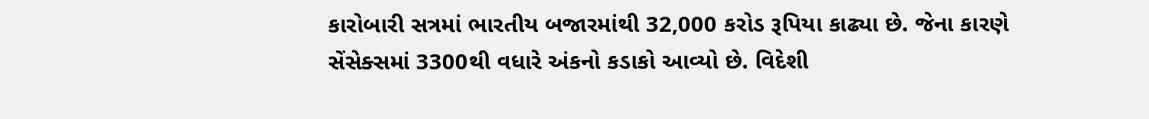કારોબારી સત્રમાં ભારતીય બજારમાંથી 32,000 કરોડ રૂપિયા કાઢ્યા છે. જેના કારણે સેંસેક્સમાં 3300થી વધારે અંકનો કડાકો આવ્યો છે. વિદેશી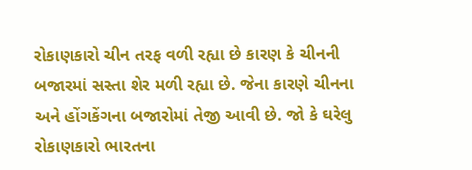રોકાણકારો ચીન તરફ વળી રહ્યા છે કારણ કે ચીનની બજારમાં સસ્તા શેર મળી રહ્યા છે. જેના કારણે ચીનના અને હોંગકેંગના બજારોમાં તેજી આવી છે. જો કે ઘરેલુ રોકાણકારો ભારતના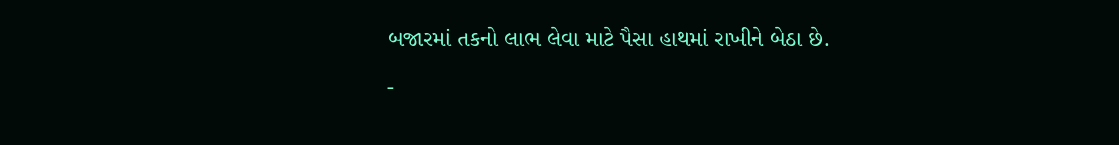બજારમાં તકનો લાભ લેવા માટે પૈસા હાથમાં રાખીને બેઠા છે.

-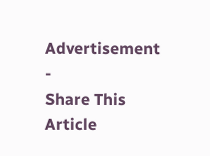Advertisement -
Share This Article